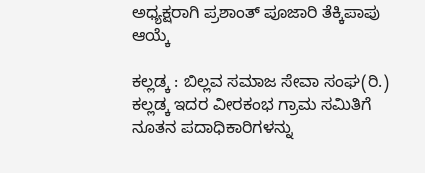ಅಧ್ಯಕ್ಷರಾಗಿ ಪ್ರಶಾಂತ್ ಪೂಜಾರಿ ತೆಕ್ಕಿಪಾಪು ಆಯ್ಕೆ

ಕಲ್ಲಡ್ಕ : ಬಿಲ್ಲವ ಸಮಾಜ ಸೇವಾ ಸಂಘ(ರಿ.) ಕಲ್ಲಡ್ಕ ಇದರ ವೀರಕಂಭ ಗ್ರಾಮ ಸಮಿತಿಗೆ ನೂತನ ಪದಾಧಿಕಾರಿಗಳನ್ನು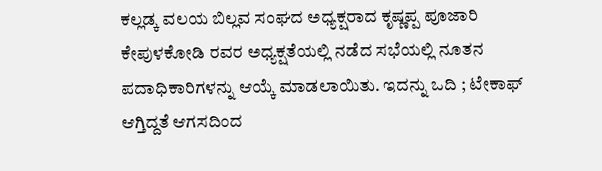ಕಲ್ಲಡ್ಕ ವಲಯ ಬಿಲ್ಲವ ಸಂಘದ ಅಧ್ಯಕ್ಷರಾದ ಕೃಷ್ಣಪ್ಪ ಪೂಜಾರಿ ಕೇಪುಳಕೋಡಿ ರವರ ಅಧ್ಯಕ್ಷತೆಯಲ್ಲಿ ನಡೆದ ಸಭೆಯಲ್ಲಿ ನೂತನ ಪದಾಧಿಕಾರಿಗಳನ್ನು ಆಯ್ಕೆ ಮಾಡಲಾಯಿತು. ಇದನ್ನು ಒದಿ ; ಟೇಕಾಫ್ ಆಗ್ತಿದ್ದತೆ ಆಗಸದಿಂದ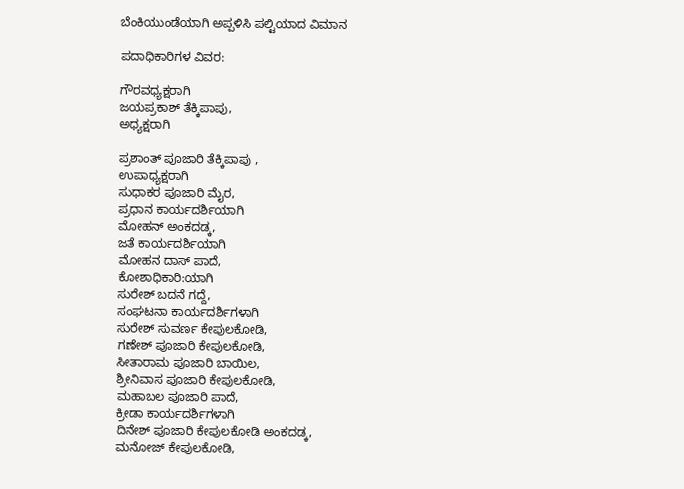ಬೆಂಕಿಯುಂಡೆಯಾಗಿ ಅಪ್ಪಳಿಸಿ ಪಲ್ಟಿಯಾದ ವಿಮಾನ

ಪದಾಧಿಕಾರಿಗಳ ವಿವರ:

ಗೌರವಧ್ಯಕ್ಷರಾಗಿ
ಜಯಪ್ರಕಾಶ್ ತೆಕ್ಕಿಪಾಪು,
ಅಧ್ಯಕ್ಷರಾಗಿ

ಪ್ರಶಾಂತ್ ಪೂಜಾರಿ ತೆಕ್ಕಿಪಾಪು ,
ಉಪಾಧ್ಯಕ್ಷರಾಗಿ
ಸುಧಾಕರ ಪೂಜಾರಿ ಮೈರ,
ಪ್ರಧಾನ ಕಾರ್ಯದರ್ಶಿಯಾಗಿ
ಮೋಹನ್ ಅಂಕದಡ್ಕ,
ಜತೆ ಕಾರ್ಯದರ್ಶಿಯಾಗಿ
ಮೋಹನ ದಾಸ್ ಪಾದೆ,
ಕೋಶಾಧಿಕಾರಿ:ಯಾಗಿ
ಸುರೇಶ್ ಬದನೆ ಗದ್ದೆ,
ಸಂಘಟನಾ ಕಾರ್ಯದರ್ಶಿಗಳಾಗಿ
ಸುರೇಶ್ ಸುವರ್ಣ ಕೇಪುಲಕೋಡಿ,
ಗಣೇಶ್ ಪೂಜಾರಿ ಕೇಪುಲಕೋಡಿ,
ಸೀತಾರಾಮ ಪೂಜಾರಿ ಬಾಯಿಲ,
ಶ್ರೀನಿವಾಸ ಪೂಜಾರಿ ಕೇಪುಲಕೋಡಿ,
ಮಹಾಬಲ ಪೂಜಾರಿ ಪಾದೆ,
ಕ್ರೀಡಾ ಕಾರ್ಯದರ್ಶಿಗಳಾಗಿ
ದಿನೇಶ್ ಪೂಜಾರಿ ಕೇಪುಲಕೋಡಿ ಅಂಕದಡ್ಕ,
ಮನೋಜ್ ಕೇಪುಲಕೋಡಿ,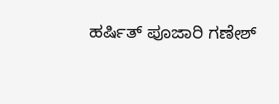ಹರ್ಷಿತ್ ಪೂಜಾರಿ ಗಣೇಶ್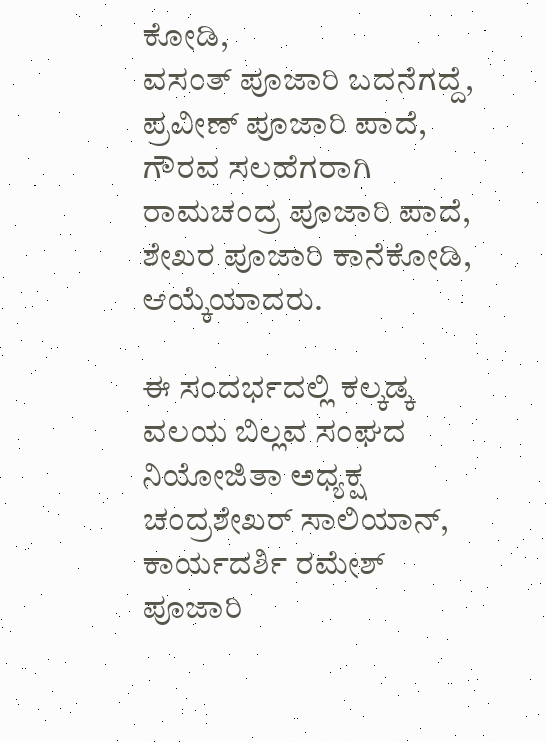ಕೋಡಿ,
ವಸಂತ್ ಪೂಜಾರಿ ಬದನೆಗದ್ದೆ,
ಪ್ರವೀಣ್ ಪೂಜಾರಿ ಪಾದೆ,
ಗೌರವ ಸಲಹೆಗರಾಗಿ
ರಾಮಚಂದ್ರ ಪೂಜಾರಿ ಪಾದೆ,
ಶೇಖರ ಪೂಜಾರಿ ಕಾನೆಕೋಡಿ,
ಆಯ್ಕೆಯಾದರು.

ಈ ಸಂದರ್ಭದಲ್ಲಿ ಕಲ್ಕಡ್ಕ ವಲಯ ಬಿಲ್ಲವ ಸಂಘದ ನಿಯೋಜಿತಾ ಅಧ್ಯಕ್ಷ ಚಂದ್ರಶೇಖರ್ ಸಾಲಿಯಾನ್, ಕಾರ್ಯದರ್ಶಿ ರಮೇಶ್ ಪೂಜಾರಿ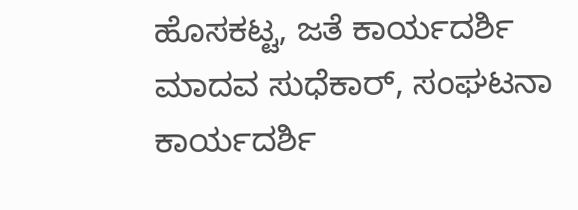ಹೊಸಕಟ್ಟ, ಜತೆ ಕಾರ್ಯದರ್ಶಿ ಮಾದವ ಸುಧೆಕಾರ್, ಸಂಘಟನಾ ಕಾರ್ಯದರ್ಶಿ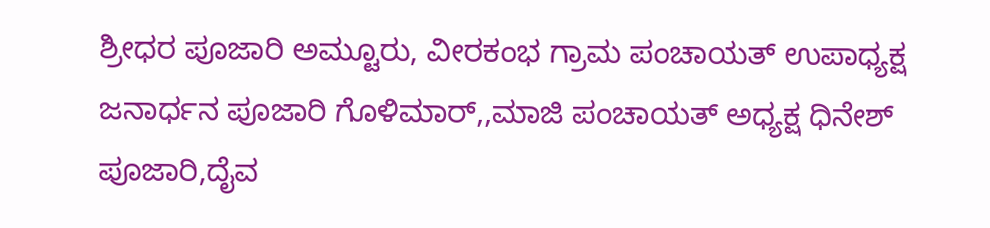ಶ್ರೀಧರ ಪೂಜಾರಿ ಅಮ್ಟೂರು, ವೀರಕಂಭ ಗ್ರಾಮ ಪಂಚಾಯತ್ ಉಪಾಧ್ಯಕ್ಷ ಜನಾರ್ಧನ ಪೂಜಾರಿ ಗೊಳಿಮಾರ್,,ಮಾಜಿ ಪಂಚಾಯತ್ ಅಧ್ಯಕ್ಷ ಧಿನೇಶ್ ಪೂಜಾರಿ,ದೈವ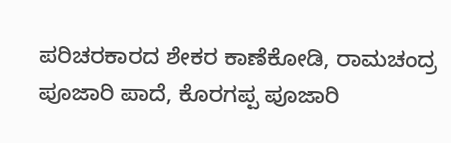ಪರಿಚರಕಾರದ ಶೇಕರ ಕಾಣೆಕೋಡಿ, ರಾಮಚಂದ್ರ ಪೂಜಾರಿ ಪಾದೆ, ಕೊರಗಪ್ಪ ಪೂಜಾರಿ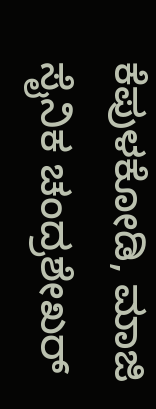ಕೆಪುಳಕೋಡಿ, ಮಾಜಿ ಸೈನಿಕ ಚಂದ್ರಶೇಖರ್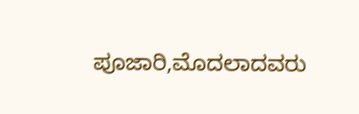ಪೂಜಾರಿ,ಮೊದಲಾದವರು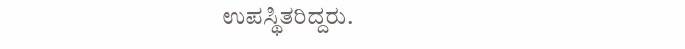ಉಪಸ್ಥಿತರಿದ್ದರು.